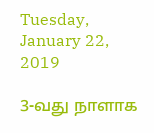Tuesday, January 22, 2019

3-வது நாளாக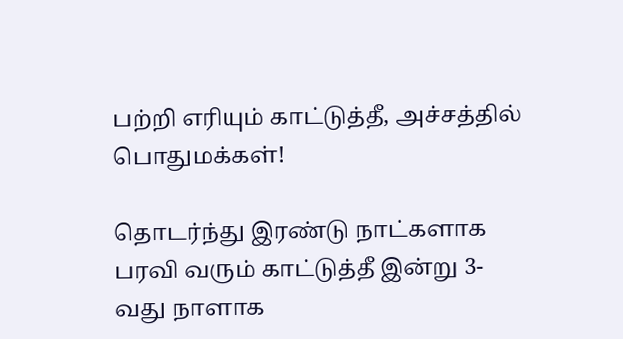பற்றி எரியும் காட்டுத்தீ, அச்சத்தில் பொதுமக்கள்!

தொடர்ந்து இரண்டு நாட்களாக பரவி வரும் காட்டுத்தீ இன்று 3-வது நாளாக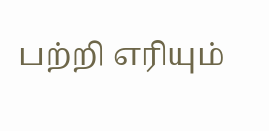பற்றி எரியும்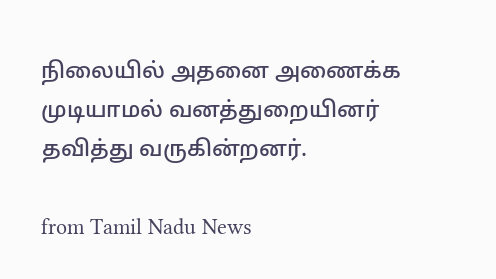நிலையில் அதனை அணைக்க முடியாமல் வனத்துறையினர் தவித்து வருகின்றனர்.

from Tamil Nadu News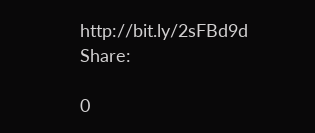http://bit.ly/2sFBd9d
Share:

0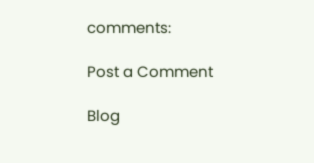comments:

Post a Comment

Blog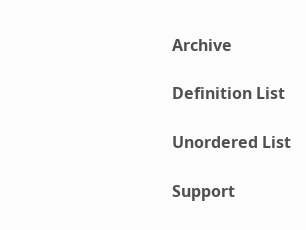Archive

Definition List

Unordered List

Support